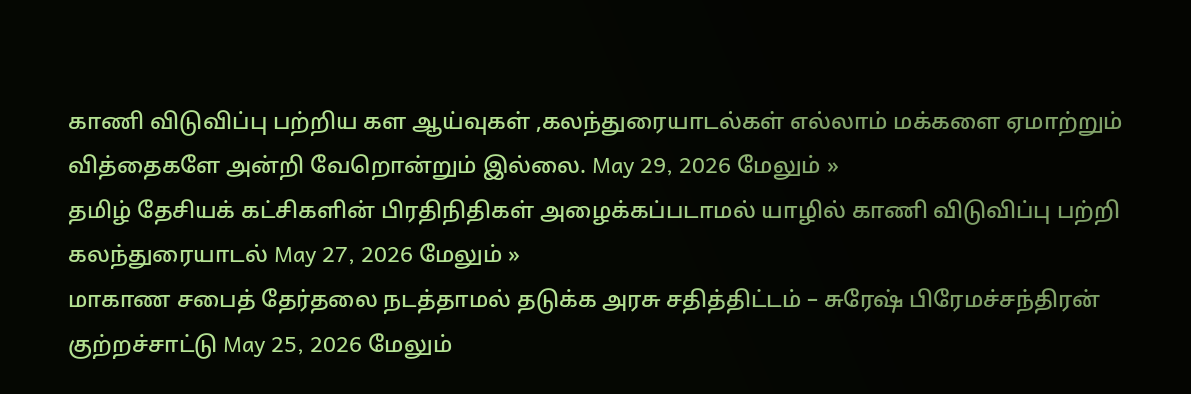காணி விடுவிப்பு பற்றிய கள ஆய்வுகள் ,கலந்துரையாடல்கள் எல்லாம் மக்களை ஏமாற்றும் வித்தைகளே அன்றி வேறொன்றும் இல்லை. May 29, 2026 மேலும் »
தமிழ் தேசியக் கட்சிகளின் பிரதிநிதிகள் அழைக்கப்படாமல் யாழில் காணி விடுவிப்பு பற்றி கலந்துரையாடல் May 27, 2026 மேலும் »
மாகாண சபைத் தேர்தலை நடத்தாமல் தடுக்க அரசு சதித்திட்டம் – சுரேஷ் பிரேமச்சந்திரன் குற்றச்சாட்டு May 25, 2026 மேலும்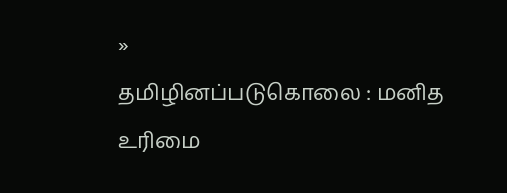»
தமிழினப்படுகொலை : மனித உரிமை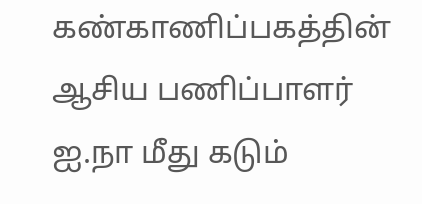கண்காணிப்பகத்தின் ஆசிய பணிப்பாளர் ஐ.நா மீது கடும்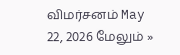விமர்சனம் May 22, 2026 மேலும் »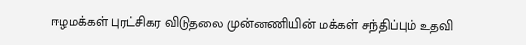ஈழமக்கள் புரட்சிகர விடுதலை முன்னணியின் மக்கள் சந்திப்பும் உதவி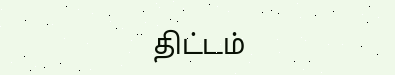திட்டம்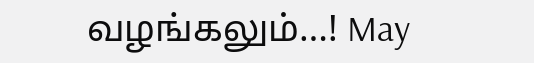வழங்கலும்…! May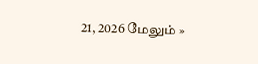21, 2026 மேலும் »